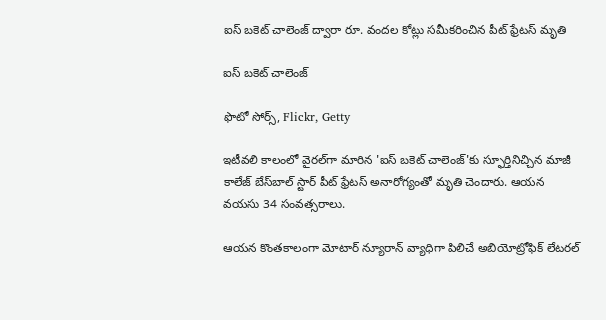ఐస్ బకెట్ చాలెంజ్ ద్వారా రూ. వందల కోట్లు సమీకరించిన పీట్ ఫ్రేటస్ మృతి

ఐస్ బకెట్ చాలెంజ్

ఫొటో సోర్స్, Flickr, Getty

ఇటీవలి కాలంలో వైరల్‌గా మారిన 'ఐస్ బకెట్ చాలెంజ్'కు స్ఫూర్తినిచ్చిన మాజీ కాలేజ్ బేస్‌బాల్ స్టార్ పీట్ ఫ్రేటస్ అనారోగ్యంతో మృతి చెందారు. ఆయన వయసు 34 సంవత్సరాలు.

ఆయన కొంతకాలంగా మోటార్ న్యూరాన్ వ్యాధిగా పిలిచే అబియోట్రోఫిక్ లేటరల్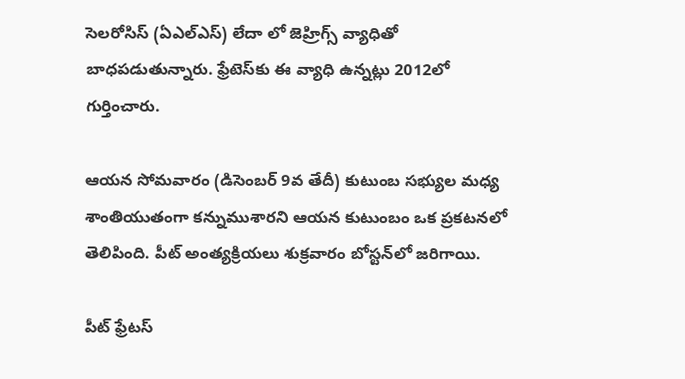సెలరోసిస్ (ఏఎల్ఎస్) లేదా లో జెహ్రిగ్స్ వ్యాధితో బాధపడుతున్నారు. ఫ్రేటెస్‌కు ఈ వ్యాధి ఉన్నట్లు 2012లో గుర్తించారు.

ఆయన సోమవారం (డిసెంబర్ 9వ తేదీ) కుటుంబ సభ్యుల మధ్య శాంతియుతంగా కన్నుముశారని ఆయన కుటుంబం ఒక ప్రకటనలో తెలిపింది. పీట్ అంత్యక్రియలు శుక్రవారం బోస్టన్‌లో జరిగాయి.

పీట్ ఫ్రేటస్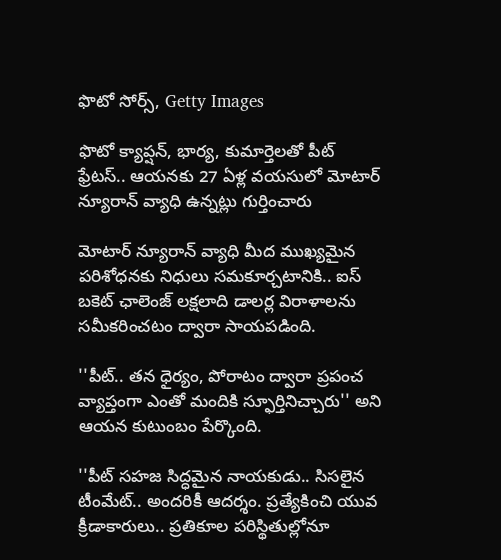ఫొటో సోర్స్, Getty Images

ఫొటో క్యాప్షన్, భార్య, కుమార్తెలతో పీట్ ఫ్రేటస్.. ఆయనకు 27 ఏళ్ల వయసులో మోటార్ న్యూరాన్ వ్యాధి ఉన్నట్లు గుర్తించారు

మోటార్ న్యూరాన్ వ్యాధి మీద ముఖ్యమైన పరిశోధనకు నిధులు సమకూర్చటానికి.. ఐస్ బకెట్ ఛాలెంజ్ లక్షలాది డాలర్ల విరాళాలను సమీకరించటం ద్వారా సాయపడింది.

''పీట్.. తన ధైర్యం, పోరాటం ద్వారా ప్రపంచ వ్యాప్తంగా ఎంతో మందికి స్ఫూర్తినిచ్చారు'' అని ఆయన కుటుంబం పేర్కొంది.

''పీట్ సహజ సిద్ధమైన నాయకుడు.. సిసలైన టీంమేట్.. అందరికీ ఆదర్శం. ప్రత్యేకించి యువ క్రీడాకారులు.. ప్రతికూల పరిస్థితుల్లోనూ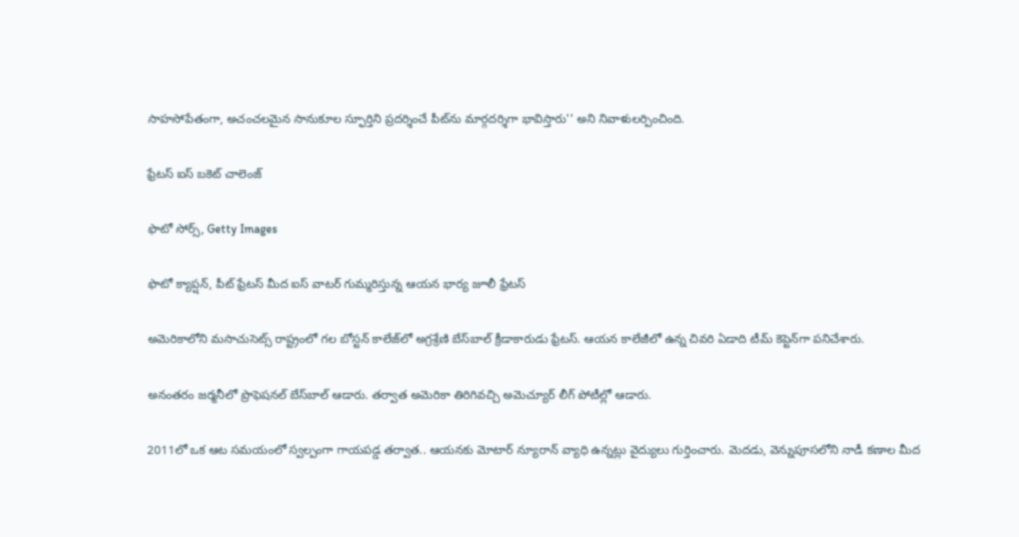సాహసోపేతంగా, అచంచలమైన సానుకూల స్ఫూర్తిని ప్రదర్శించే పీట్‌ను మార్గదర్శిగా భావిస్తారు'' అని నివాళులర్పించింది.

ఫ్రేటస్ ఐస్ బకెట్ చాలెంజ్

ఫొటో సోర్స్, Getty Images

ఫొటో క్యాప్షన్, పీట్ ఫ్రేటస్ మీద ఐస్ వాటర్ గుమ్మరిస్తున్న ఆయన భార్య జూలీ ఫ్రేటస్

అమెరికాలోని మసాచుసెట్స్ రాష్ట్రంలో గల బోస్టన్ కాలేజ్‌లో అగ్రశ్రేణి బేస్‌బాల్ క్రీడాకారుడు ఫ్రేటస్. ఆయన కాలేజీలో ఉన్న చివరి ఏడాది టీమ్ కెప్టెన్‌గా పనిచేశారు.

అనంతరం జర్మనీలో ప్రొఫెషనల్ బేస్‌బాల్ ఆడారు. తర్వాత అమెరికా తిరిగివచ్చి అమెచ్యూర్ లీగ్ పోటీల్లో ఆడారు.

2011లో ఒక ఆట సమయంలో స్వల్పంగా గాయపడ్డ తర్వాత.. ఆయనకు మోటార్ న్యూరాన్ వ్యాధి ఉన్నట్లు వైద్యులు గుర్తించారు. మెదడు, వెన్నుపూసలోని నాడీ కణాల మీద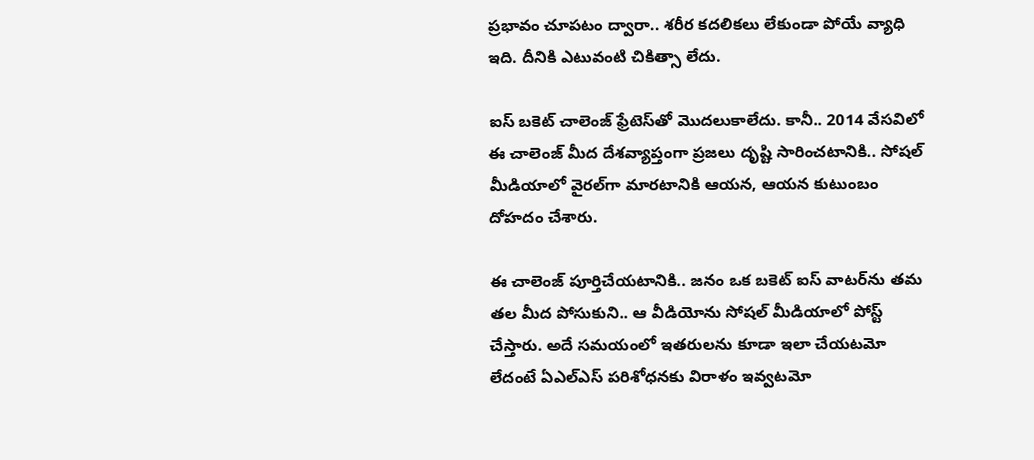ప్రభావం చూపటం ద్వారా.. శరీర కదలికలు లేకుండా పోయే వ్యాధి ఇది. దీనికి ఎటువంటి చికిత్సా లేదు.

ఐస్ బకెట్ చాలెంజ్ ఫ్రేటెస్‌తో మొదలుకాలేదు. కానీ.. 2014 వేసవిలో ఈ చాలెంజ్‌ మీద దేశవ్యాప్తంగా ప్రజలు దృష్టి సారించటానికి.. సోషల్ మీడియాలో వైరల్‌గా మారటానికి ఆయన, ఆయన కుటుంబం దోహదం చేశారు.

ఈ చాలెంజ్ పూర్తిచేయటానికి.. జనం ఒక బకెట్ ఐస్ వాటర్‌ను తమ తల మీద పోసుకుని.. ఆ వీడియోను సోషల్ మీడియాలో పోస్ట్ చేస్తారు. అదే సమయంలో ఇతరులను కూడా ఇలా చేయటమో లేదంటే ఏఎల్ఎస్ పరిశోధనకు విరాళం ఇవ్వటమో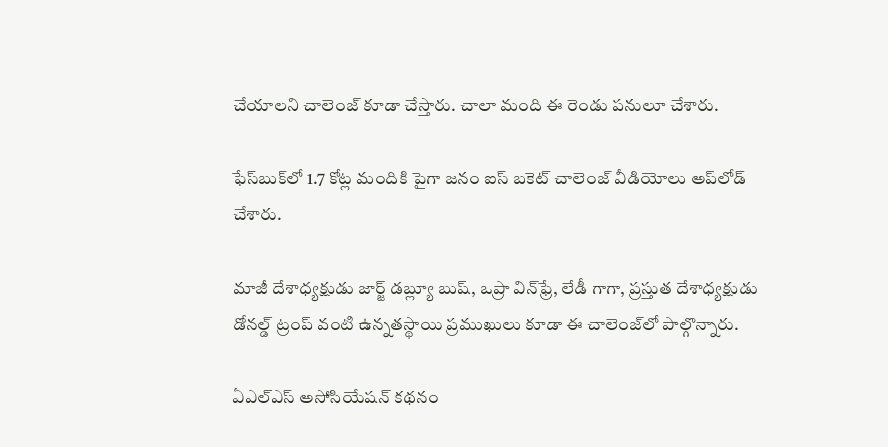చేయాలని చాలెంజ్ కూడా చేస్తారు. చాలా మంది ఈ రెండు పనులూ చేశారు.

ఫేస్‌బుక్‌లో 1.7 కోట్ల మందికి పైగా జనం ఐస్ బకెట్ చాలెంజ్ వీడియోలు అప్‌లోడ్ చేశారు.

మాజీ దేశాధ్యక్షుడు జార్జ్ డబ్ల్యూ బుష్, ఒప్రా విన్‌ఫ్రే, లేడీ గాగా, ప్రస్తుత దేశాధ్యక్షుడు డోనల్డ్ ట్రంప్ వంటి ఉన్నతస్థాయి ప్రముఖులు కూడా ఈ చాలెంజ్‌లో పాల్గొన్నారు.

ఏఎల్ఎస్ అసోసియేషన్ కథనం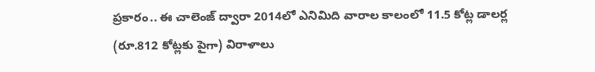ప్రకారం.. ఈ చాలెంజ్ ద్వారా 2014లో ఎనిమిది వారాల కాలంలో 11.5 కోట్ల డాలర్ల (రూ.812 కోట్లకు పైగా) విరాళాలు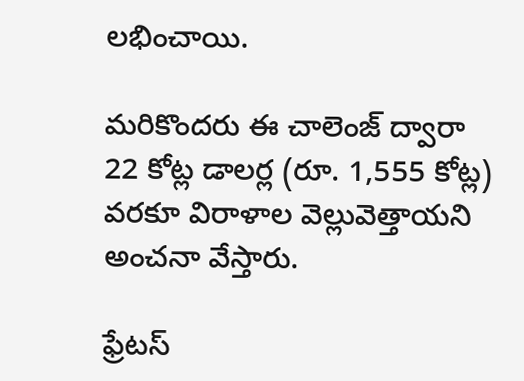లభించాయి.

మరికొందరు ఈ చాలెంజ్ ద్వారా 22 కోట్ల డాలర్ల (రూ. 1,555 కోట్ల) వరకూ విరాళాల వెల్లువెత్తాయని అంచనా వేస్తారు.

ఫ్రేటస్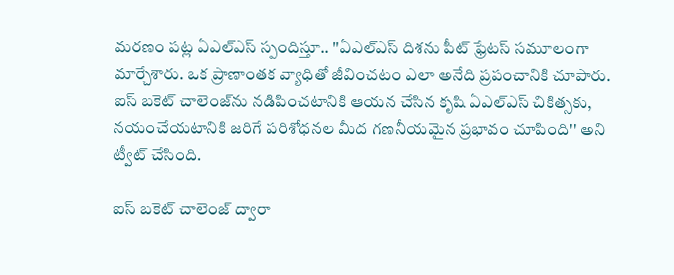మరణం పట్ల ఏఎల్ఎస్ స్పందిస్తూ.. ''ఏఎల్‌ఎస్ దిశను పీట్ ఫ్రేటస్ సమూలంగా మార్చేశారు. ఒక ప్రాణాంతక వ్యాధితో జీవించటం ఎలా అనేది ప్రపంచానికి చూపారు. ఐస్ బకెట్ చాలెంజ్‌ను నడిపించటానికి ఆయన చేసిన కృషి ఏఎల్ఎస్ చికిత్సకు, నయంచేయటానికి జరిగే పరిశోధనల మీద గణనీయమైన ప్రభావం చూపింది'' అని ట్వీట్ చేసింది.

ఐస్ బకెట్ చాలెంజ్ ద్వారా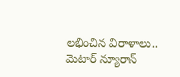లభించిన విరాళాలు.. మెటార్ న్యూరాన్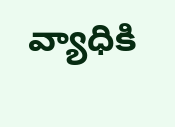వ్యాధికి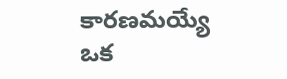కారణమయ్యే ఒక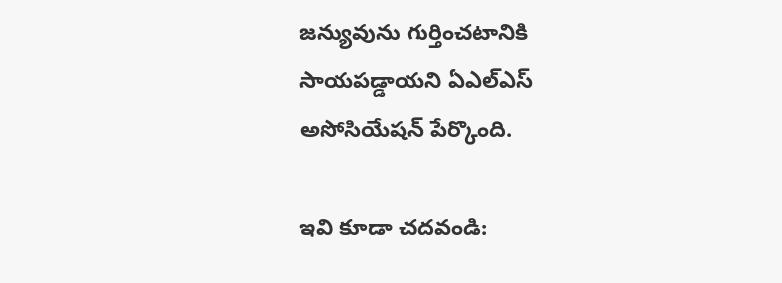జన్యువును గుర్తించటానికి సాయపడ్డాయని ఏఎల్ఎస్ అసోసియేషన్ పేర్కొంది.

ఇవి కూడా చదవండి: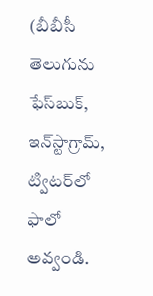(బీబీసీ తెలుగును ఫేస్‌బుక్, ఇన్‌స్టాగ్రామ్‌, ట్విటర్‌లో ఫాలో అవ్వండి.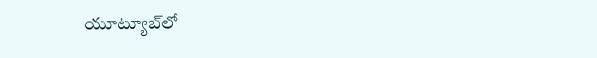యూట్యూబ్‌లో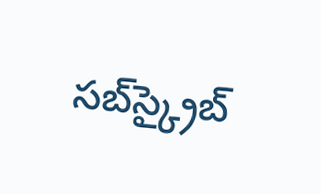సబ్‌స్క్రైబ్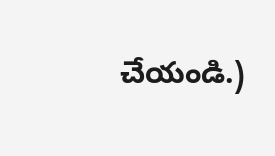చేయండి.)